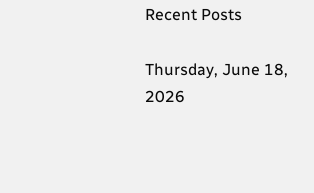Recent Posts

Thursday, June 18, 2026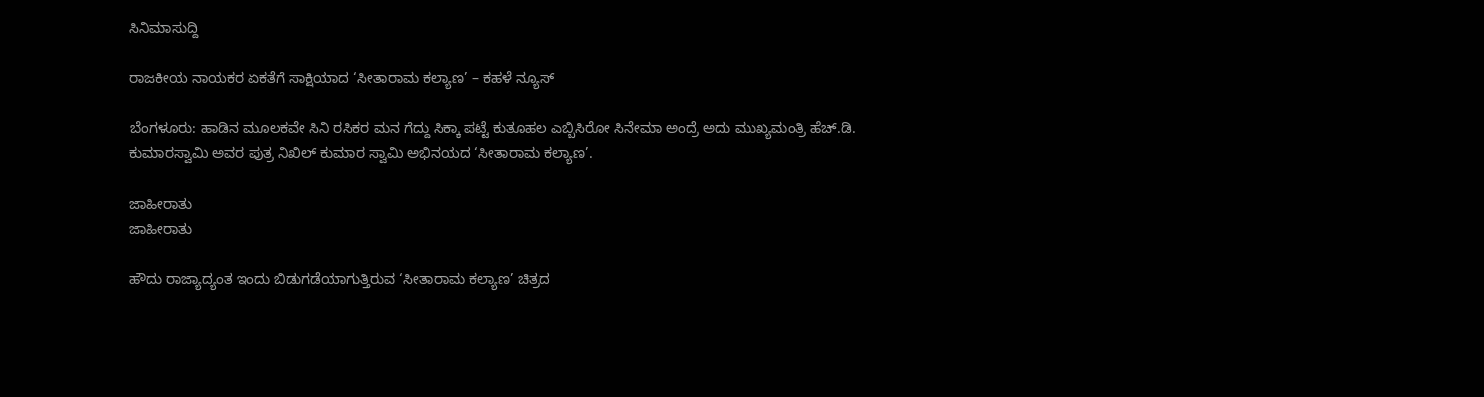ಸಿನಿಮಾಸುದ್ದಿ

ರಾಜಕೀಯ ನಾಯಕರ ಏಕತೆಗೆ ಸಾಕ್ಷಿಯಾದ ‘ಸೀತಾರಾಮ ಕಲ್ಯಾಣ’ – ಕಹಳೆ ನ್ಯೂಸ್

ಬೆಂಗಳೂರು: ಹಾಡಿನ ಮೂಲಕವೇ ಸಿನಿ ರಸಿಕರ ಮನ ಗೆದ್ದು ಸಿಕ್ಕಾ ಪಟ್ಟೆ ಕುತೂಹಲ ಎಬ್ಬಿಸಿರೋ ಸಿನೇಮಾ ಅಂದ್ರೆ ಅದು ಮುಖ್ಯಮಂತ್ರಿ ಹೆಚ್.ಡಿ. ಕುಮಾರಸ್ವಾಮಿ ಅವರ ಪುತ್ರ ನಿಖಿಲ್ ಕುಮಾರ ಸ್ವಾಮಿ ಅಭಿನಯದ ‘ಸೀತಾರಾಮ ಕಲ್ಯಾಣ’.

ಜಾಹೀರಾತು
ಜಾಹೀರಾತು

ಹೌದು ರಾಜ್ಯಾದ್ಯಂತ ಇಂದು ಬಿಡುಗಡೆಯಾಗುತ್ತಿರುವ ‘ಸೀತಾರಾಮ ಕಲ್ಯಾಣ’ ಚಿತ್ರದ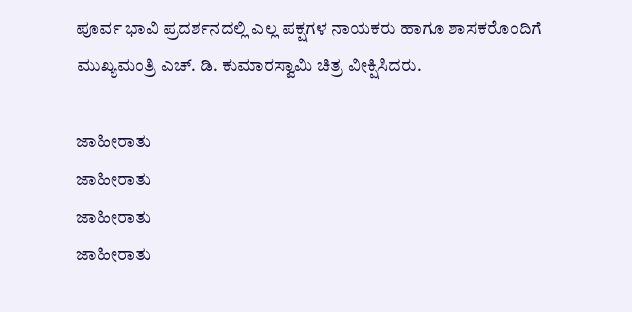ಪೂರ್ವ ಭಾವಿ ಪ್ರದರ್ಶನದಲ್ಲಿ ಎಲ್ಲ ಪಕ್ಷಗಳ ನಾಯಕರು ಹಾಗೂ ಶಾಸಕರೊಂದಿಗೆ ಮುಖ್ಯಮಂತ್ರಿ ಎಚ್. ಡಿ. ಕುಮಾರಸ್ವಾಮಿ ಚಿತ್ರ ವೀಕ್ಷಿಸಿದರು.

ಜಾಹೀರಾತು
ಜಾಹೀರಾತು
ಜಾಹೀರಾತು
ಜಾಹೀರಾತು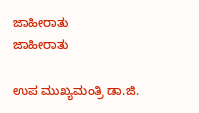ಜಾಹೀರಾತು
ಜಾಹೀರಾತು

ಉಪ ಮುಖ್ಯಮಂತ್ರಿ ಡಾ.ಜಿ.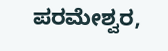ಪರಮೇಶ್ವರ,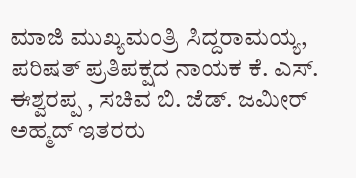ಮಾಜಿ ಮುಖ್ಯಮಂತ್ರಿ ಸಿದ್ದರಾಮಯ್ಯ, ಪರಿಷತ್ ಪ್ರತಿಪಕ್ಷದ ನಾಯಕ ಕೆ. ಎಸ್. ಈಶ್ವರಪ್ಪ , ಸಚಿವ ಬಿ. ಜೆಡ್. ಜಮೀರ್ ಅಹ್ಮದ್ ಇತರರು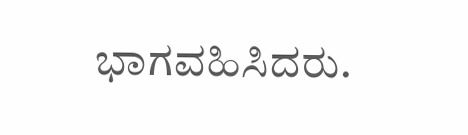ಭಾಗವಹಿಸಿದರು.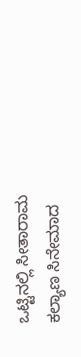ಒಟ್ಟಿನಲ್ಲಿ ಸೀತಾರಾಮ ಕಲ್ಯಾಣ ಸಿನೇಮಾದ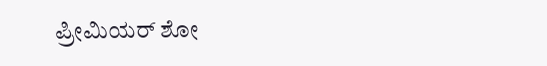ಪ್ರೀಮಿಯರ್ ಶೋ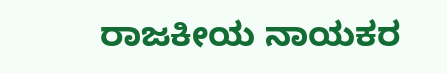ರಾಜಕೀಯ ನಾಯಕರ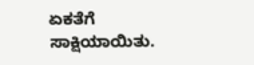ಏಕತೆಗೆ ಸಾಕ್ಷಿಯಾಯಿತು.